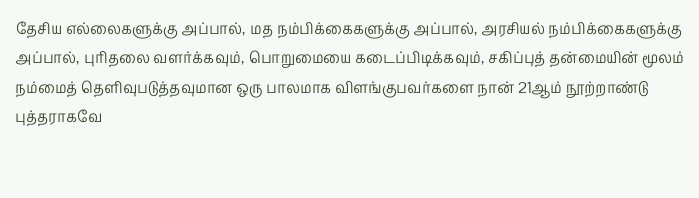தேசிய எல்லைகளுக்கு அப்பால், மத நம்பிக்கைகளுக்கு அப்பால், அரசியல் நம்பிக்கைகளுக்கு அப்பால், புரிதலை வளர்க்கவும், பொறுமையை கடைப்பிடிக்கவும், சகிப்புத் தன்மையின் மூலம் நம்மைத் தெளிவுபடுத்தவுமான ஒரு பாலமாக விளங்குபவர்களை நான் 21ஆம் நூற்றாண்டு புத்தராகவே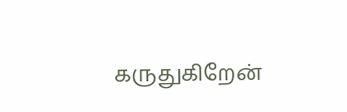கருதுகிறேன்